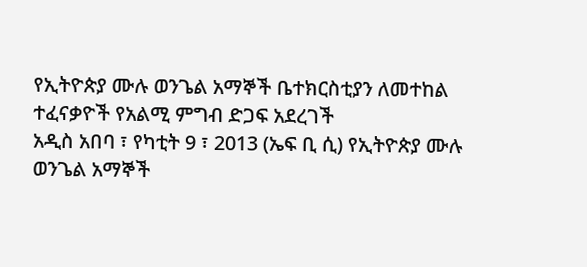የኢትዮጵያ ሙሉ ወንጌል አማኞች ቤተክርስቲያን ለመተከል ተፈናቃዮች የአልሚ ምግብ ድጋፍ አደረገች
አዲስ አበባ ፣ የካቲት 9 ፣ 2013 (ኤፍ ቢ ሲ) የኢትዮጵያ ሙሉ ወንጌል አማኞች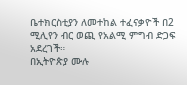ቤተክርስቲያን ለመተከል ተፈናቃዮች በ2 ሚሊየን ብር ወጪ የአልሚ ምግብ ድጋፍ አደረገች።
በኢትዮጵያ ሙሉ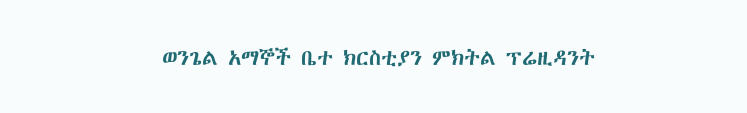ወንጌል አማኞች ቤተ ክርስቲያን ምክትል ፕሬዚዳንት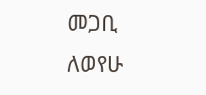መጋቢ ለወየሁ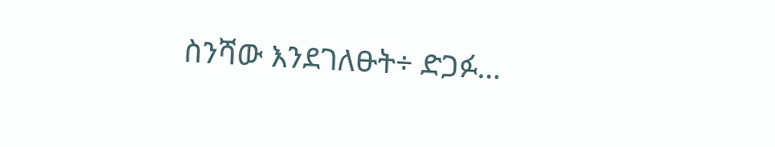ስንሻው እንደገለፁት÷ ድጋፉ…